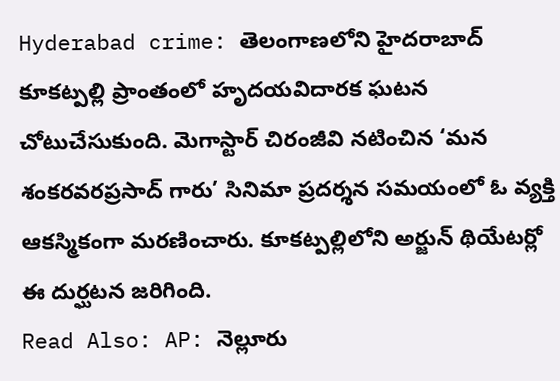Hyderabad crime: తెలంగాణలోని హైదరాబాద్ కూకట్పల్లి ప్రాంతంలో హృదయవిదారక ఘటన చోటుచేసుకుంది. మెగాస్టార్ చిరంజీవి నటించిన ‘మన శంకరవరప్రసాద్ గారు’ సినిమా ప్రదర్శన సమయంలో ఓ వ్యక్తి ఆకస్మికంగా మరణించారు. కూకట్పల్లిలోని అర్జున్ థియేటర్లో ఈ దుర్ఘటన జరిగింది.
Read Also: AP: నెల్లూరు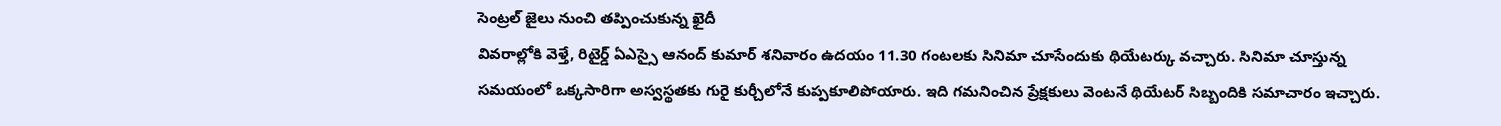సెంట్రల్ జైలు నుంచి తప్పించుకున్న ఖైదీ
వివరాల్లోకి వెళ్తే, రిటైర్డ్ ఏఎస్సై ఆనంద్ కుమార్ శనివారం ఉదయం 11.30 గంటలకు సినిమా చూసేందుకు థియేటర్కు వచ్చారు. సినిమా చూస్తున్న సమయంలో ఒక్కసారిగా అస్వస్థతకు గురై కుర్చీలోనే కుప్పకూలిపోయారు. ఇది గమనించిన ప్రేక్షకులు వెంటనే థియేటర్ సిబ్బందికి సమాచారం ఇచ్చారు.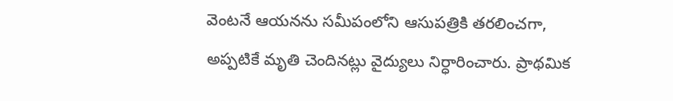వెంటనే ఆయనను సమీపంలోని ఆసుపత్రికి తరలించగా, అప్పటికే మృతి చెందినట్లు వైద్యులు నిర్ధారించారు. ప్రాథమిక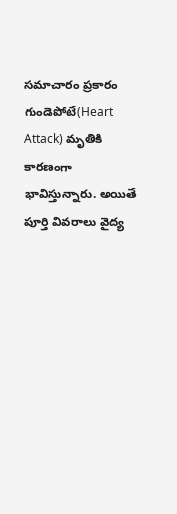సమాచారం ప్రకారం గుండెపోటే(Heart Attack) మృతికి కారణంగా భావిస్తున్నారు. అయితే పూర్తి వివరాలు వైద్య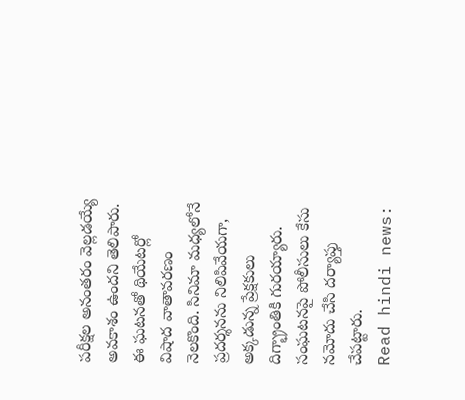పరీక్షల అనంతరం వెల్లడయ్యే అవకాశం ఉందని తెలిపారు.
ఈ ఘటనతో థియేటర్లో విషాద వాతావరణం నెలకొంది. సినిమా మధ్యలోనే ప్రదర్శనను నిలిపివేయగా, అక్కడున్న ప్రేక్షకులు దిగ్భ్రాంతికి గురయ్యారు. సంఘటనపై పోలీసులు కేసు నమోదు చేసి దర్యాప్తు చేపట్టారు.
Read hindi news: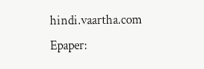hindi.vaartha.com
Epaper: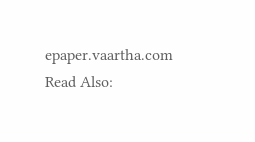epaper.vaartha.com
Read Also: